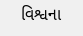વિશ્વના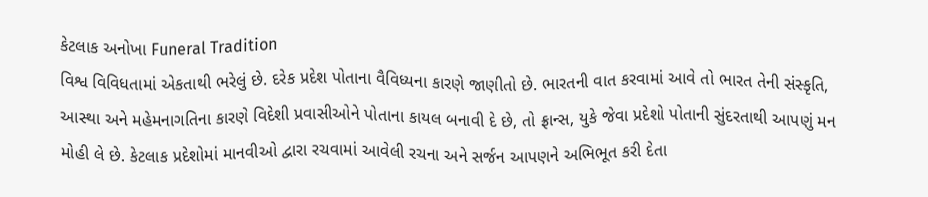કેટલાક અનોખા Funeral Tradition
વિશ્વ વિવિધતામાં એકતાથી ભરેલું છે. દરેક પ્રદેશ પોતાના વૈવિધ્યના કારણે જાણીતો છે. ભારતની વાત કરવામાં આવે તો ભારત તેની સંસ્કૃતિ, આસ્થા અને મહેમનાગતિના કારણે વિદેશી પ્રવાસીઓને પોતાના કાયલ બનાવી દે છે, તો ફ્રાન્સ, યુકે જેવા પ્રદેશો પોતાની સુંદરતાથી આપણું મન મોહી લે છે. કેટલાક પ્રદેશોમાં માનવીઓ દ્વારા રચવામાં આવેલી રચના અને સર્જન આપણને અભિભૂત કરી દેતા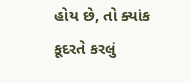હોય છે, તો ક્યાંક કૂદરતે કરલું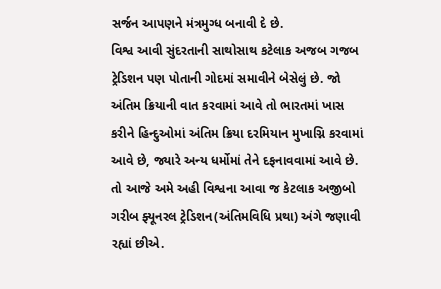સર્જન આપણને મંત્રમુગ્ધ બનાવી દે છે.
વિશ્વ આવી સુંદરતાની સાથોસાથ કટેલાક અજબ ગજબ ટ્રેડિશન પણ પોતાની ગોદમાં સમાવીને બેસેલું છે. જો અંતિમ ક્રિયાની વાત કરવામાં આવે તો ભારતમાં ખાસ કરીને હિન્દુઓમાં અંતિમ ક્રિયા દરમિયાન મુખાગ્નિ કરવામાં આવે છે, જ્યારે અન્ય ધર્મોમાં તેને દફનાવવામાં આવે છે. તો આજે અમે અહી વિશ્વના આવા જ કેટલાક અજીબો ગરીબ ફ્યૂનરલ ટ્રેડિશન(અંતિમવિધિ પ્રથા) અંગે જણાવી રહ્યાં છીએ.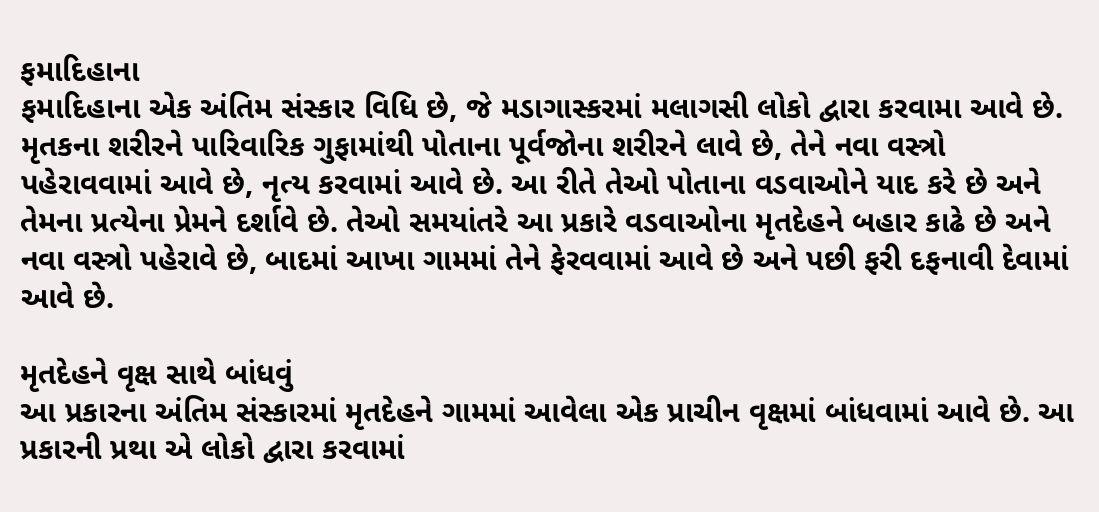ફમાદિહાના
ફમાદિહાના એક અંતિમ સંસ્કાર વિધિ છે, જે મડાગાસ્કરમાં મલાગસી લોકો દ્વારા કરવામા આવે છે. મૃતકના શરીરને પારિવારિક ગુફામાંથી પોતાના પૂર્વજોના શરીરને લાવે છે, તેને નવા વસ્ત્રો પહેરાવવામાં આવે છે, નૃત્ય કરવામાં આવે છે. આ રીતે તેઓ પોતાના વડવાઓને યાદ કરે છે અને તેમના પ્રત્યેના પ્રેમને દર્શાવે છે. તેઓ સમયાંતરે આ પ્રકારે વડવાઓના મૃતદેહને બહાર કાઢે છે અને નવા વસ્ત્રો પહેરાવે છે, બાદમાં આખા ગામમાં તેને ફેરવવામાં આવે છે અને પછી ફરી દફનાવી દેવામાં આવે છે.

મૃતદેહને વૃક્ષ સાથે બાંધવું
આ પ્રકારના અંતિમ સંસ્કારમાં મૃતદેહને ગામમાં આવેલા એક પ્રાચીન વૃક્ષમાં બાંધવામાં આવે છે. આ પ્રકારની પ્રથા એ લોકો દ્વારા કરવામાં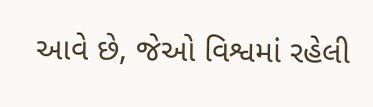આવે છે, જેઓ વિશ્વમાં રહેલી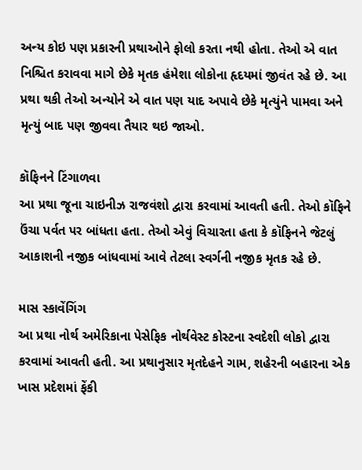અન્ય કોઇ પણ પ્રકારની પ્રથાઓને ફોલો કરતા નથી હોતા. તેઓ એ વાત નિશ્ચિત કરાવવા માગે છેકે મૃતક હંમેશા લોકોના હૃદયમાં જીવંત રહે છે. આ પ્રથા થકી તેઓ અન્યોને એ વાત પણ યાદ અપાવે છેકે મૃત્યુંને પામવા અને મૃત્યું બાદ પણ જીવવા તૈયાર થઇ જાઓ.

કૉફિનને ટિંગાળવા
આ પ્રથા જૂના ચાઇનીઝ રાજવંશો દ્વારા કરવામાં આવતી હતી. તેઓ કૉફિને ઉંચા પર્વત પર બાંધતા હતા. તેઓ એવું વિચારતા હતા કે કૉફિનને જેટલું આકાશની નજીક બાંધવામાં આવે તેટલા સ્વર્ગની નજીક મૃતક રહે છે.

માસ સ્કાવેંગિંગ
આ પ્રથા નોર્થ અમેરિકાના પેસેફિક નોર્થવેસ્ટ કોસ્ટના સ્વદેશી લોકો દ્વારા કરવામાં આવતી હતી. આ પ્રથાનુસાર મૃતદેહને ગામ, શહેરની બહારના એક ખાસ પ્રદેશમાં ફેંકી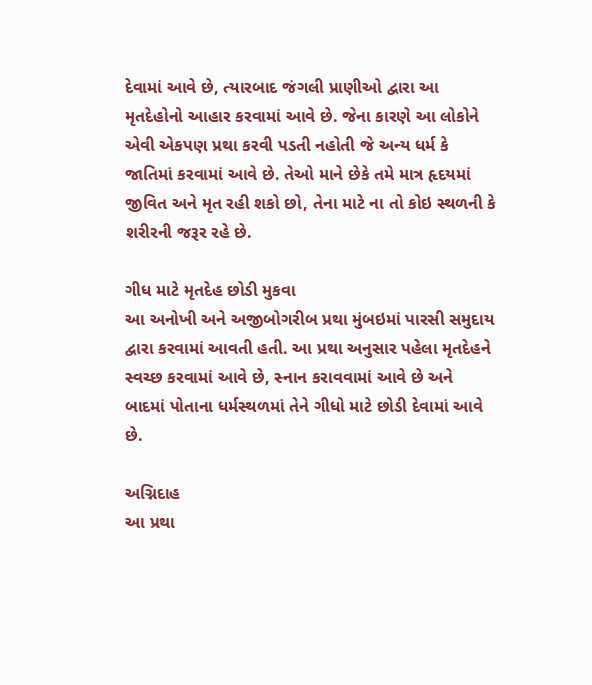દેવામાં આવે છે, ત્યારબાદ જંગલી પ્રાણીઓ દ્વારા આ મૃતદેહોનો આહાર કરવામાં આવે છે. જેના કારણે આ લોકોને એવી એકપણ પ્રથા કરવી પડતી નહોતી જે અન્ય ધર્મ કે જાતિમાં કરવામાં આવે છે. તેઓ માને છેકે તમે માત્ર હૃદયમાં જીવિત અને મૃત રહી શકો છો, તેના માટે ના તો કોઇ સ્થળની કે શરીરની જરૂર રહે છે.

ગીધ માટે મૃતદેહ છોડી મુકવા
આ અનોખી અને અજીબોગરીબ પ્રથા મુંબઇમાં પારસી સમુદાય દ્વારા કરવામાં આવતી હતી. આ પ્રથા અનુસાર પહેલા મૃતદેહને સ્વચ્છ કરવામાં આવે છે, સ્નાન કરાવવામાં આવે છે અને બાદમાં પોતાના ધર્મસ્થળમાં તેને ગીધો માટે છોડી દેવામાં આવે છે.

અગ્નિદાહ
આ પ્રથા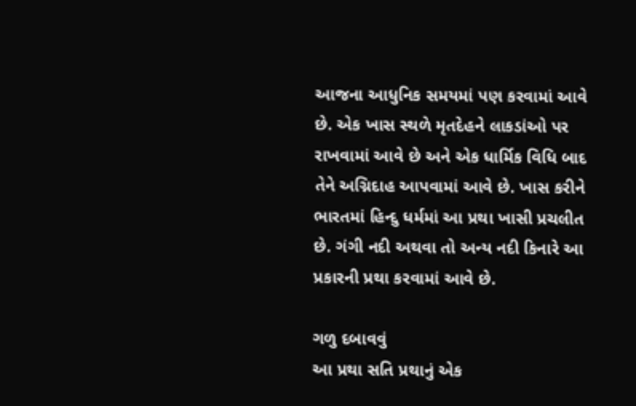આજના આધુનિક સમયમાં પણ કરવામાં આવે છે. એક ખાસ સ્થળે મૃતદેહને લાકડાંઓ પર રાખવામાં આવે છે અને એક ધાર્મિક વિધિ બાદ તેને અગ્નિદાહ આપવામાં આવે છે. ખાસ કરીને ભારતમાં હિન્દુ ધર્મમાં આ પ્રથા ખાસી પ્રચલીત છે. ગંગી નદી અથવા તો અન્ય નદી કિનારે આ પ્રકારની પ્રથા કરવામાં આવે છે.

ગળુ દબાવવું
આ પ્રથા સતિ પ્રથાનું એક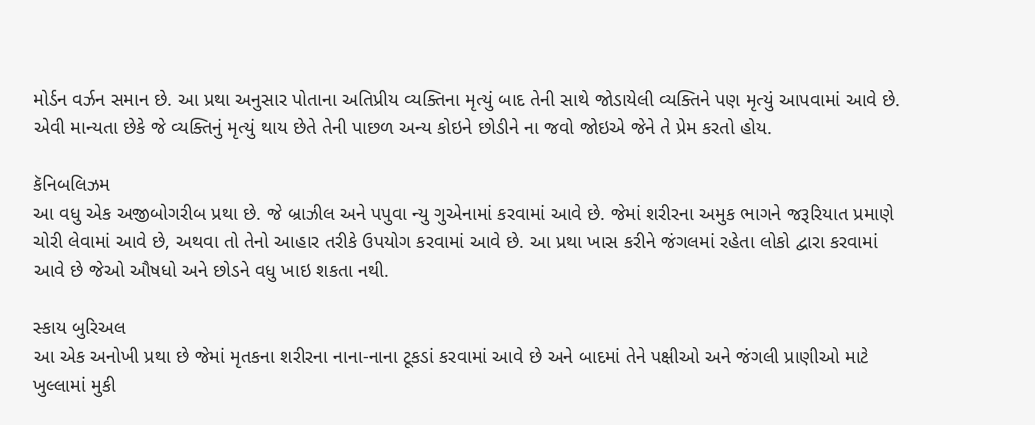મોર્ડન વર્ઝન સમાન છે. આ પ્રથા અનુસાર પોતાના અતિપ્રીય વ્યક્તિના મૃત્યું બાદ તેની સાથે જોડાયેલી વ્યક્તિને પણ મૃત્યું આપવામાં આવે છે. એવી માન્યતા છેકે જે વ્યક્તિનું મૃત્યું થાય છેતે તેની પાછળ અન્ય કોઇને છોડીને ના જવો જોઇએ જેને તે પ્રેમ કરતો હોય.

કૅનિબલિઝમ
આ વધુ એક અજીબોગરીબ પ્રથા છે. જે બ્રાઝીલ અને પપુવા ન્યુ ગુએનામાં કરવામાં આવે છે. જેમાં શરીરના અમુક ભાગને જરૂરિયાત પ્રમાણે ચોરી લેવામાં આવે છે, અથવા તો તેનો આહાર તરીકે ઉપયોગ કરવામાં આવે છે. આ પ્રથા ખાસ કરીને જંગલમાં રહેતા લોકો દ્વારા કરવામાં આવે છે જેઓ ઔષધો અને છોડને વધુ ખાઇ શકતા નથી.

સ્કાય બુરિઅલ
આ એક અનોખી પ્રથા છે જેમાં મૃતકના શરીરના નાના-નાના ટૂકડાં કરવામાં આવે છે અને બાદમાં તેને પક્ષીઓ અને જંગલી પ્રાણીઓ માટે ખુલ્લામાં મુકી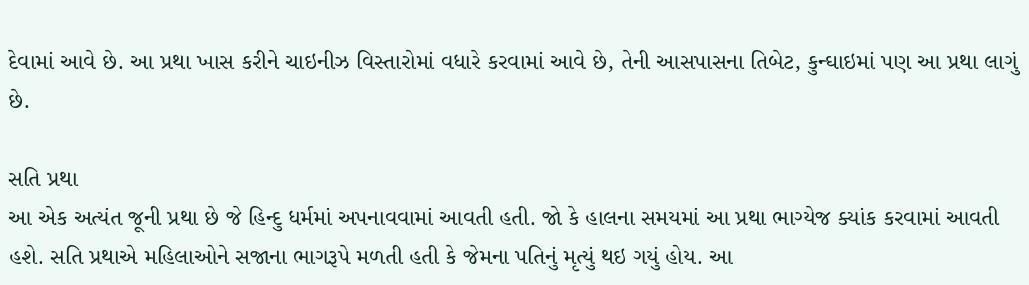દેવામાં આવે છે. આ પ્રથા ખાસ કરીને ચાઇનીઝ વિસ્તારોમાં વધારે કરવામાં આવે છે, તેની આસપાસના તિબેટ, કુન્ઘાઇમાં પણ આ પ્રથા લાગું છે.

સતિ પ્રથા
આ એક અત્યંત જૂની પ્રથા છે જે હિન્દુ ધર્મમાં અપનાવવામાં આવતી હતી. જો કે હાલના સમયમાં આ પ્રથા ભાગ્યેજ ક્યાંક કરવામાં આવતી હશે. સતિ પ્રથાએ મહિલાઓને સજાના ભાગરૂપે મળતી હતી કે જેમના પતિનું મૃત્યું થઇ ગયું હોય. આ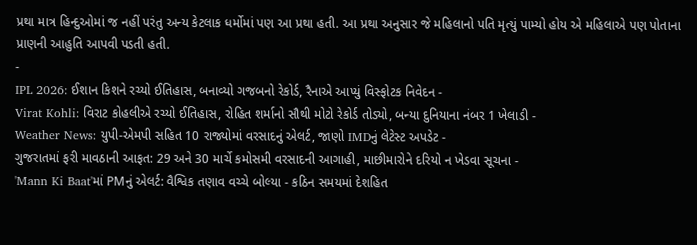પ્રથા માત્ર હિન્દુઓમાં જ નહીં પરંતુ અન્ય કેટલાક ધર્મોમાં પણ આ પ્રથા હતી. આ પ્રથા અનુસાર જે મહિલાનો પતિ મૃત્યું પામ્યો હોય એ મહિલાએ પણ પોતાના પ્રાણની આહુતિ આપવી પડતી હતી.
-
IPL 2026: ઈશાન કિશને રચ્યો ઈતિહાસ, બનાવ્યો ગજબનો રેકોર્ડ, રૈનાએ આપ્યું વિસ્ફોટક નિવેદન -
Virat Kohli: વિરાટ કોહલીએ રચ્યો ઈતિહાસ, રોહિત શર્માનો સૌથી મોટો રેકોર્ડ તોડ્યો, બન્યા દુનિયાના નંબર 1 ખેલાડી -
Weather News: યુપી-એમપી સહિત 10 રાજ્યોમાં વરસાદનું એલર્ટ, જાણો IMDનું લેટેસ્ટ અપડેટ -
ગુજરાતમાં ફરી માવઠાની આફત: 29 અને 30 માર્ચે કમોસમી વરસાદની આગાહી, માછીમારોને દરિયો ન ખેડવા સૂચના -
'Mann Ki Baat'માં PMનું એલર્ટ: વૈશ્વિક તણાવ વચ્ચે બોલ્યા - કઠિન સમયમાં દેશહિત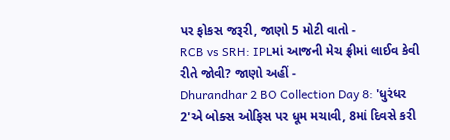પર ફોકસ જરૂરી, જાણો 5 મોટી વાતો -
RCB vs SRH: IPLમાં આજની મેચ ફ્રીમાં લાઈવ કેવી રીતે જોવી? જાણો અહીં -
Dhurandhar 2 BO Collection Day 8: 'ધુરંધર 2'એ બોક્સ ઓફિસ પર ધૂમ મચાવી, 8માં દિવસે કરી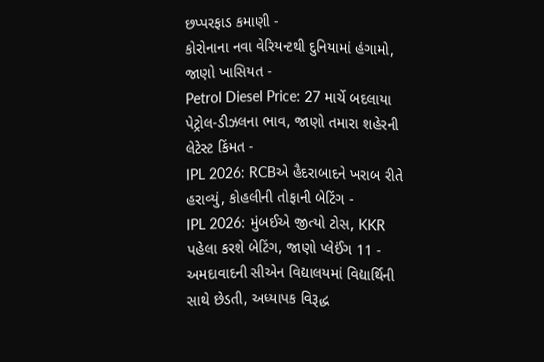છપ્પરફાડ કમાણી -
કોરોનાના નવા વેરિયન્ટથી દુનિયામાં હંગામો, જાણો ખાસિયત -
Petrol Diesel Price: 27 માર્ચે બદલાયા પેટ્રોલ-ડીઝલના ભાવ, જાણો તમારા શહેરની લેટેસ્ટ કિંમત -
IPL 2026: RCBએ હૈદરાબાદને ખરાબ રીતે હરાવ્યું, કોહલીની તોફાની બેટિંગ -
IPL 2026: મુંબઈએ જીત્યો ટોસ, KKR પહેલા કરશે બેટિંગ, જાણો પ્લેઈંગ 11 -
અમદાવાદની સીએન વિદ્યાલયમાં વિદ્યાર્થિની સાથે છેડતી, અધ્યાપક વિરૂદ્ધ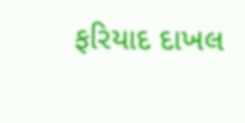ફરિયાદ દાખલ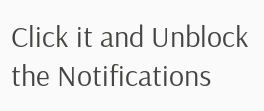Click it and Unblock the Notifications